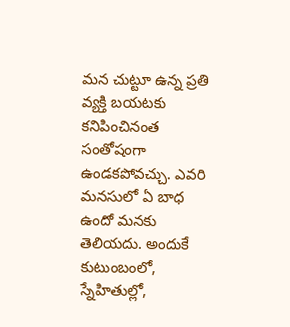మన చుట్టూ ఉన్న ప్రతి వ్యక్తి బయటకు కనిపించినంత సంతోషంగా ఉండకపోవచ్చు. ఎవరి మనసులో ఏ బాధ ఉందో మనకు తెలియదు. అందుకే కుటుంబంలో, స్నేహితుల్లో,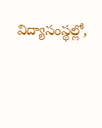విద్యాసంస్థల్లో,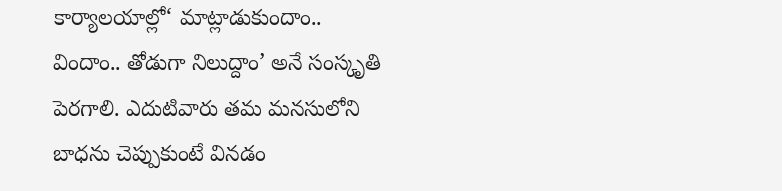కార్యాలయాల్లో‘ మాట్లాడుకుందాం.. విందాం.. తోడుగా నిలుద్దాం’ అనే సంస్కృతి పెరగాలి. ఎదుటివారు తమ మనసులోని బాధను చెప్పుకుంటే వినడం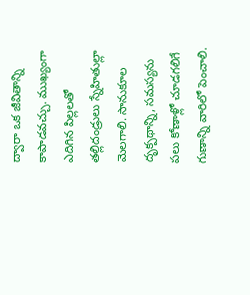ద్వారా ఒక జీవితాన్ని కాపాడవచ్చు. ముఖ్యంగా ఎదిగిన పిల్లలతో తల్లిదండ్రులు స్నేహితుల్లా మెలగాలి. సానుకూల దృక్పథాన్ని, సమస్యను పలు కోణాళ్లో చూడగలిగే గుణాన్ని వారిలో పెంచాలి.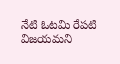నేటి ఓటమి రేపటి విజయమని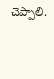చెప్పాలి.